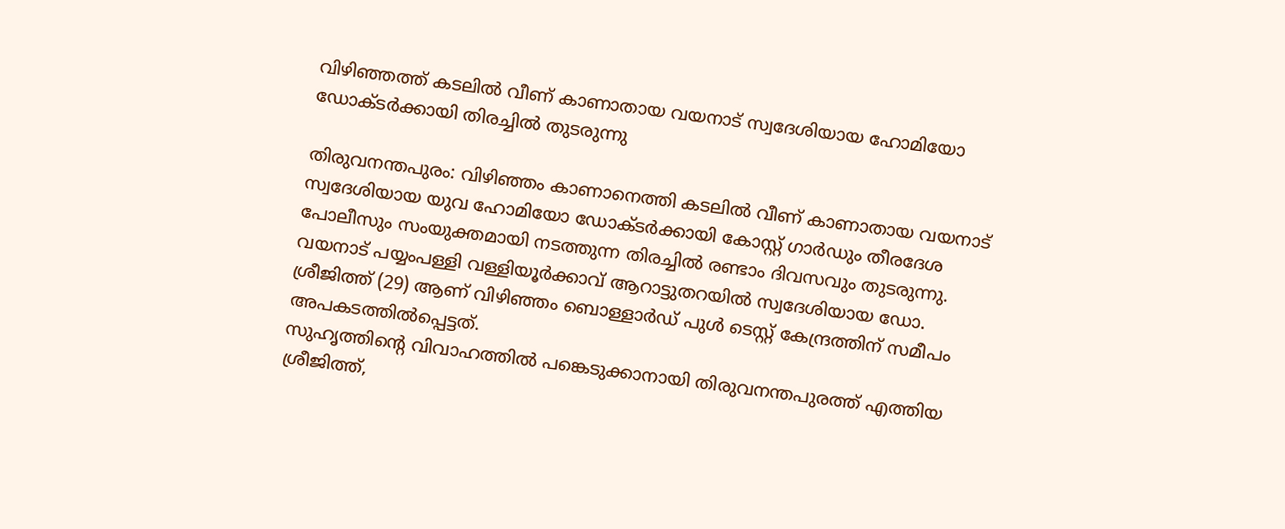വിഴിഞ്ഞത്ത് കടലിൽ വീണ് കാണാതായ വയനാട് സ്വദേശിയായ ഹോമിയോ ഡോക്ടർക്കായി തിരച്ചിൽ തുടരുന്നു

തിരുവനന്തപുരം: വിഴിഞ്ഞം കാണാനെത്തി കടലിൽ വീണ് കാണാതായ വയനാട് സ്വദേശിയായ യുവ ഹോമിയോ ഡോക്ടർക്കായി കോസ്റ്റ് ഗാർഡും തീരദേശ പോലീസും സംയുക്തമായി നടത്തുന്ന തിരച്ചിൽ രണ്ടാം ദിവസവും തുടരുന്നു. വയനാട് പയ്യംപള്ളി വള്ളിയൂർക്കാവ് ആറാട്ടുതറയിൽ സ്വദേശിയായ ഡോ. ശ്രീജിത്ത് (29) ആണ് വിഴിഞ്ഞം ബൊള്ളാർഡ് പുൾ ടെസ്റ്റ് കേന്ദ്രത്തിന് സമീപം അപകടത്തിൽപ്പെട്ടത്.
സുഹൃത്തിന്റെ വിവാഹത്തിൽ പങ്കെടുക്കാനായി തിരുവനന്തപുരത്ത് എത്തിയ ശ്രീജിത്ത്,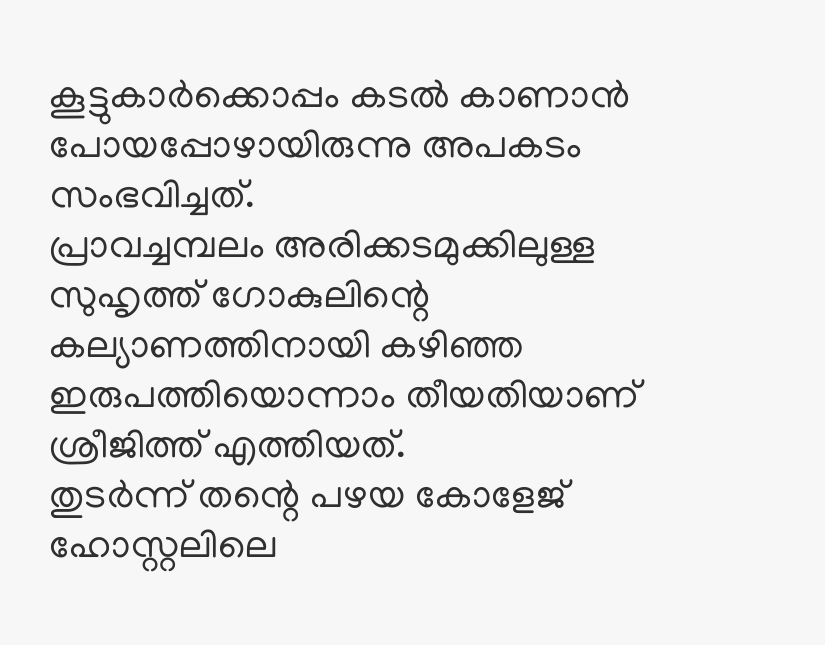കൂട്ടുകാർക്കൊപ്പം കടൽ കാണാൻ പോയപ്പോഴായിരുന്നു അപകടം സംഭവിച്ചത്.
പ്രാവച്ചമ്പലം അരിക്കടമുക്കിലുള്ള സുഹൃത്ത് ഗോകുലിന്റെ കല്യാണത്തിനായി കഴിഞ്ഞ ഇരുപത്തിയൊന്നാം തീയതിയാണ് ശ്രീജിത്ത് എത്തിയത്.
തുടർന്ന് തന്റെ പഴയ കോളേജ് ഹോസ്റ്റലിലെ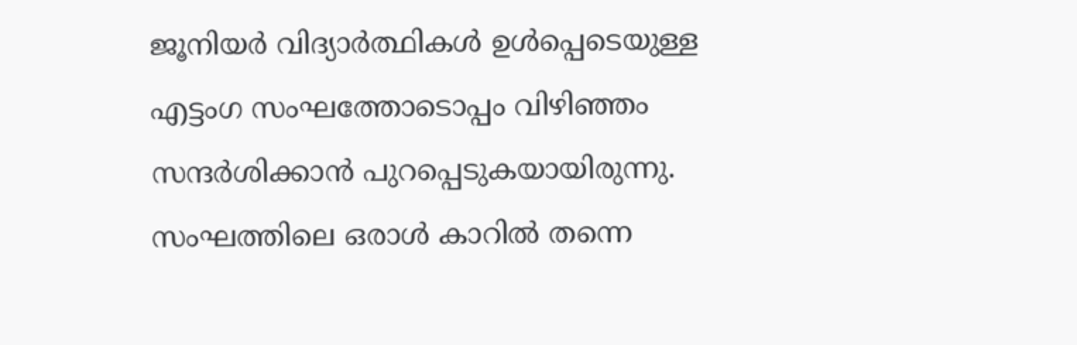ജൂനിയർ വിദ്യാർത്ഥികൾ ഉൾപ്പെടെയുള്ള എട്ടംഗ സംഘത്തോടൊപ്പം വിഴിഞ്ഞം സന്ദർശിക്കാൻ പുറപ്പെടുകയായിരുന്നു.
സംഘത്തിലെ ഒരാൾ കാറിൽ തന്നെ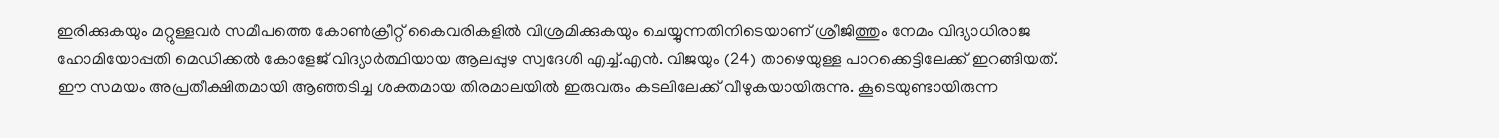ഇരിക്കുകയും മറ്റുള്ളവർ സമീപത്തെ കോൺക്രീറ്റ് കൈവരികളിൽ വിശ്രമിക്കുകയും ചെയ്യുന്നതിനിടെയാണ് ശ്രീജിത്തും നേമം വിദ്യാധിരാജ ഹോമിയോപ്പതി മെഡിക്കൽ കോളേജ് വിദ്യാർത്ഥിയായ ആലപ്പുഴ സ്വദേശി എച്ച്.എൻ. വിജയും (24) താഴെയുള്ള പാറക്കെട്ടിലേക്ക് ഇറങ്ങിയത്.
ഈ സമയം അപ്രതീക്ഷിതമായി ആഞ്ഞടിച്ച ശക്തമായ തിരമാലയിൽ ഇരുവരും കടലിലേക്ക് വീഴുകയായിരുന്നു. കൂടെയുണ്ടായിരുന്ന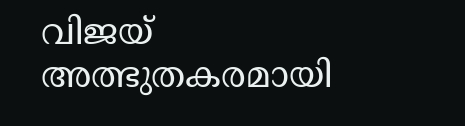വിജയ് അത്ഭുതകരമായി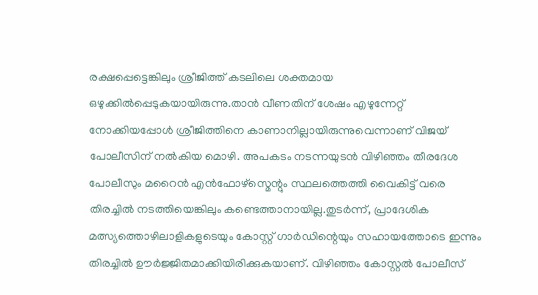രക്ഷപ്പെട്ടെങ്കിലും ശ്രീജിത്ത് കടലിലെ ശക്തമായ ഒഴുക്കിൽപ്പെടുകയായിരുന്നു.താൻ വീണതിന് ശേഷം എഴുന്നേറ്റ് നോക്കിയപ്പോൾ ശ്രീജിത്തിനെ കാണാനില്ലായിരുന്നുവെന്നാണ് വിജയ് പോലീസിന് നൽകിയ മൊഴി. അപകടം നടന്നയുടൻ വിഴിഞ്ഞം തീരദേശ പോലീസും മറൈൻ എൻഫോഴ്സ്മെന്റും സ്ഥലത്തെത്തി വൈകിട്ട് വരെ തിരച്ചിൽ നടത്തിയെങ്കിലും കണ്ടെത്താനായില്ല.തുടർന്ന്, പ്രാദേശിക മത്സ്യത്തൊഴിലാളികളുടെയും കോസ്റ്റ് ഗാർഡിന്റെയും സഹായത്തോടെ ഇന്നും തിരച്ചിൽ ഊർജ്ജിതമാക്കിയിരിക്കുകയാണ്. വിഴിഞ്ഞം കോസ്റ്റൽ പോലീസ്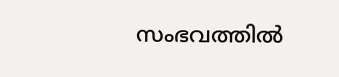സംഭവത്തിൽ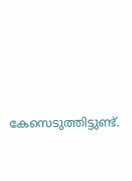കേസെടുത്തിട്ടുണ്ട്.